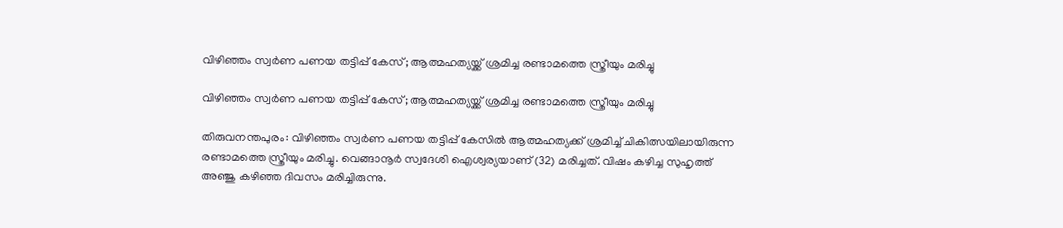വിഴിഞ്ഞം സ്വര്‍ണ പണയ തട്ടിപ്പ് കേസ്; ആത്മഹത്യയ്ക്ക് ശ്രമിച്ച രണ്ടാമത്തെ സ്ത്രീയും മരിച്ചു

വിഴിഞ്ഞം സ്വര്‍ണ പണയ തട്ടിപ്പ് കേസ്; ആത്മഹത്യയ്ക്ക് ശ്രമിച്ച രണ്ടാമത്തെ സ്ത്രീയും മരിച്ചു

തിരുവനന്തപുരം: വിഴിഞ്ഞം സ്വര്‍ണ പണയ തട്ടിപ്പ് കേസില്‍ ആത്മഹത്യക്ക് ശ്രമിച്ച് ചികിത്സയിലായിരുന്ന രണ്ടാമത്തെ സ്ത്രീയും മരിച്ചു. വെങ്ങാനൂര്‍ സ്വദേശി ഐശ്വര്യയാണ് (32) മരിച്ചത്. വിഷം കഴിച്ച സുഹൃത്ത് അഞ്ജു കഴിഞ്ഞ ദിവസം മരിച്ചിരുന്നു.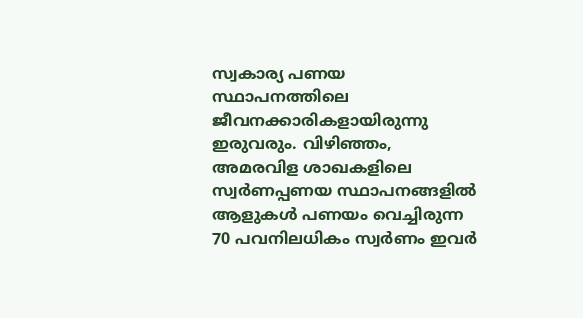സ്വകാര്യ പണയ സ്ഥാപനത്തിലെ ജീവനക്കാരികളായിരുന്നു ഇരുവരും. വിഴിഞ്ഞം, അമരവിള ശാഖകളിലെ സ്വര്‍ണപ്പണയ സ്ഥാപനങ്ങളില്‍ ആളുകള്‍ പണയം വെച്ചിരുന്ന 70 പവനിലധികം സ്വര്‍ണം ഇവര്‍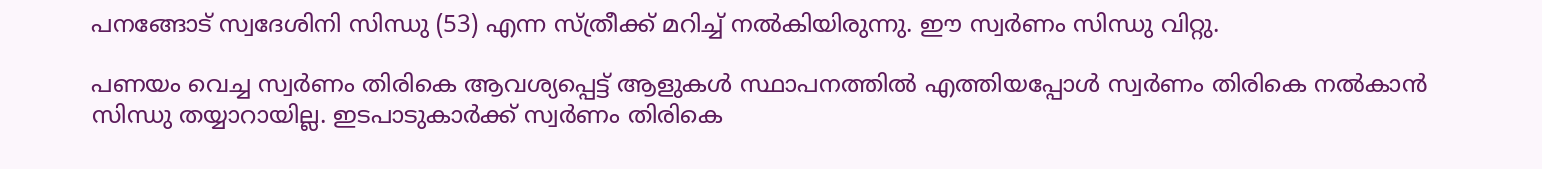പനങ്ങോട് സ്വദേശിനി സിന്ധു (53) എന്ന സ്ത്രീക്ക് മറിച്ച് നല്‍കിയിരുന്നു. ഈ സ്വര്‍ണം സിന്ധു വിറ്റു.

പണയം വെച്ച സ്വര്‍ണം തിരികെ ആവശ്യപ്പെട്ട് ആളുകള്‍ സ്ഥാപനത്തില്‍ എത്തിയപ്പോള്‍ സ്വര്‍ണം തിരികെ നല്‍കാന്‍ സിന്ധു തയ്യാറായില്ല. ഇടപാടുകാര്‍ക്ക് സ്വര്‍ണം തിരികെ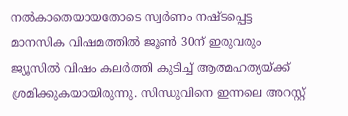നല്‍കാതെയായതോടെ സ്വര്‍ണം നഷ്ടപ്പെട്ട മാനസിക വിഷമത്തില്‍ ജൂണ്‍ 30ന് ഇരുവരും ജ്യൂസില്‍ വിഷം കലര്‍ത്തി കുടിച്ച് ആത്മഹത്യയ്ക്ക് ശ്രമിക്കുകയായിരുന്നു. സിന്ധുവിനെ ഇന്നലെ അറസ്റ്റ്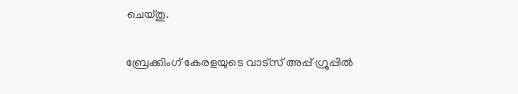ചെയ്തു.

ബ്രേക്കിംഗ് കേരളയുടെ വാട്സ് അപ്പ് ഗ്രൂപ്പിൽ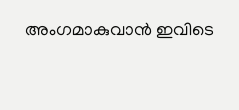അംഗമാകുവാൻ ഇവിടെ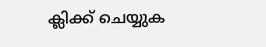ക്ലിക്ക് ചെയ്യുക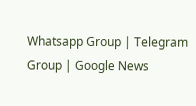Whatsapp Group | Telegram Group | Google News